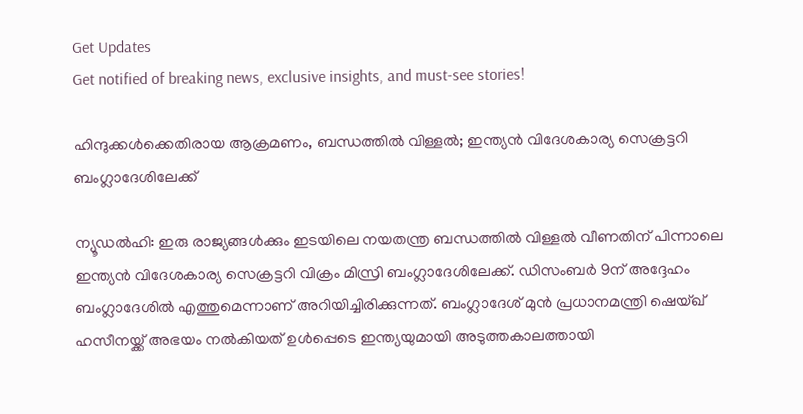Get Updates
Get notified of breaking news, exclusive insights, and must-see stories!

ഹിന്ദുക്കൾക്കെതിരായ ആക്രമണം, ബന്ധത്തിൽ വിള്ളൽ; ഇന്ത്യൻ വിദേശകാര്യ സെക്രട്ടറി ബംഗ്ലാദേശിലേക്ക്

ന്യൂഡൽഹി: ഇരു രാജ്യങ്ങൾക്കും ഇടയിലെ നയതന്ത്ര ബന്ധത്തിൽ വിള്ളൽ വീണതിന് പിന്നാലെ ഇന്ത്യൻ വിദേശകാര്യ സെക്രട്ടറി വിക്രം മിസ്രി ബംഗ്ലാദേശിലേക്ക്. ഡിസംബർ 9ന് അദ്ദേഹം ബംഗ്ലാദേശിൽ എത്തുമെന്നാണ് അറിയിച്ചിരിക്കുന്നത്. ബംഗ്ലാദേശ് മുൻ പ്രധാനമന്ത്രി ഷെയ്ഖ് ഹസീനയ്ക്ക് അഭയം നൽകിയത് ഉൾപ്പെടെ ഇന്ത്യയുമായി അടുത്തകാലത്തായി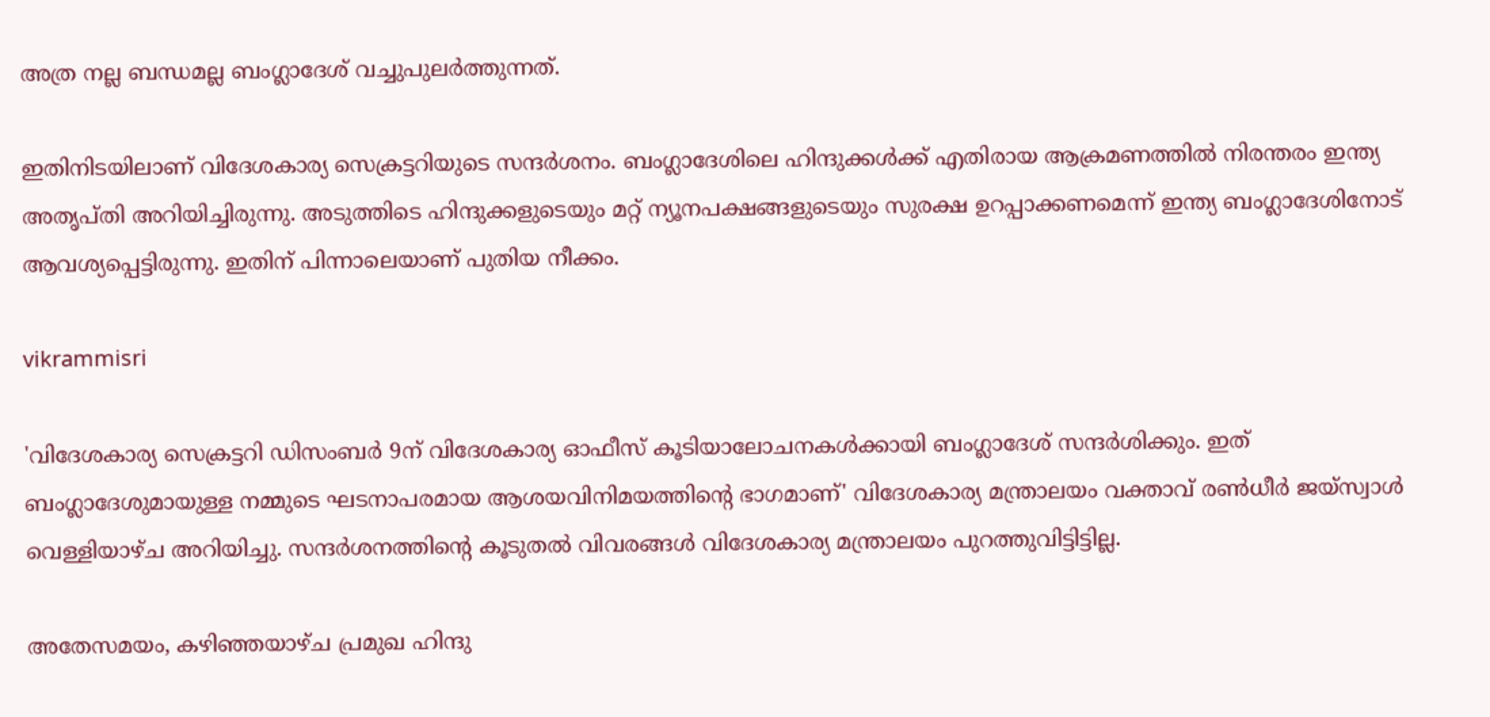അത്ര നല്ല ബന്ധമല്ല ബംഗ്ലാദേശ് വച്ചുപുലർത്തുന്നത്.

ഇതിനിടയിലാണ് വിദേശകാര്യ സെക്രട്ടറിയുടെ സന്ദർശനം. ബംഗ്ലാദേശിലെ ഹിന്ദുക്കൾക്ക് എതിരായ ആക്രമണത്തിൽ നിരന്തരം ഇന്ത്യ അതൃപ്‌തി അറിയിച്ചിരുന്നു. അടുത്തിടെ ഹിന്ദുക്കളുടെയും മറ്റ് ന്യൂനപക്ഷങ്ങളുടെയും സുരക്ഷ ഉറപ്പാക്കണമെന്ന് ഇന്ത്യ ബംഗ്ലാദേശിനോട് ആവശ്യപ്പെട്ടിരുന്നു. ഇതിന് പിന്നാലെയാണ് പുതിയ നീക്കം.

vikrammisri

'വിദേശകാര്യ സെക്രട്ടറി ഡിസംബർ 9ന് വിദേശകാര്യ ഓഫീസ് കൂടിയാലോചനകൾക്കായി ബംഗ്ലാദേശ് സന്ദർശിക്കും. ഇത് ബംഗ്ലാദേശുമായുള്ള നമ്മുടെ ഘടനാപരമായ ആശയവിനിമയത്തിന്റെ ഭാഗമാണ്' വിദേശകാര്യ മന്ത്രാലയം വക്താവ് രൺധീർ ജയ്‌സ്വാൾ വെള്ളിയാഴ്‌ച അറിയിച്ചു. സന്ദർശനത്തിന്റെ കൂടുതൽ വിവരങ്ങൾ വിദേശകാര്യ മന്ത്രാലയം പുറത്തുവിട്ടിട്ടില്ല.

അതേസമയം, കഴിഞ്ഞയാഴ്‌ച പ്രമുഖ ഹിന്ദു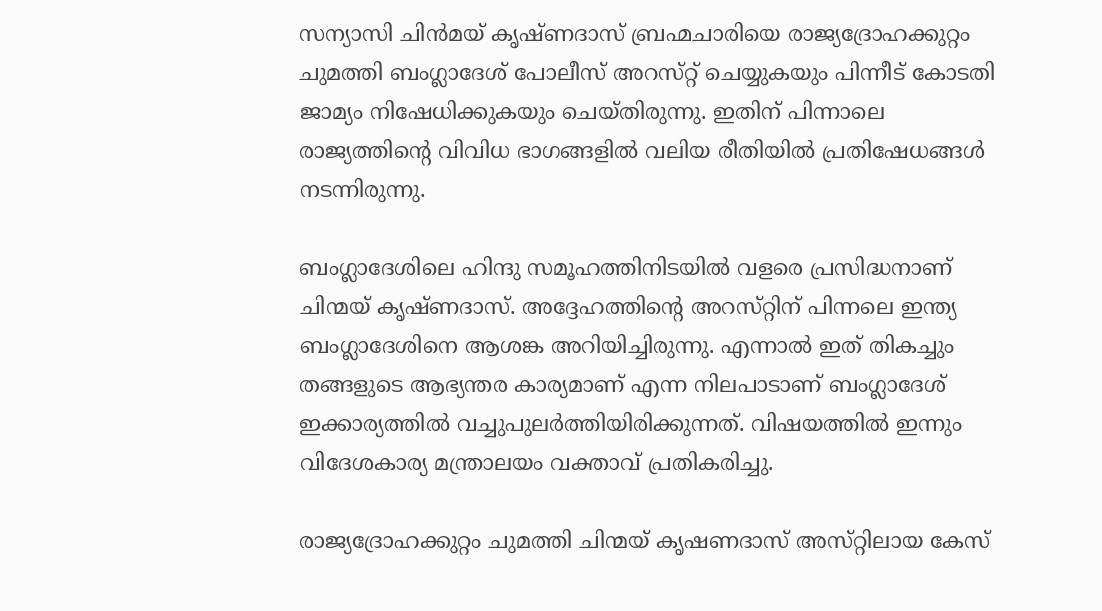സന്യാസി ചിൻമയ് കൃഷ്‌ണദാസ് ബ്രഹ്മചാരിയെ രാജ്യദ്രോഹക്കുറ്റം ചുമത്തി ബംഗ്ലാദേശ് പോലീസ് അറസ്‌റ്റ് ചെയ്യുകയും പിന്നീട് കോടതി ജാമ്യം നിഷേധിക്കുകയും ചെയ്‌തിരുന്നു. ഇതിന് പിന്നാലെ രാജ്യത്തിന്റെ വിവിധ ഭാഗങ്ങളിൽ വലിയ രീതിയിൽ പ്രതിഷേധങ്ങൾ നടന്നിരുന്നു.

ബംഗ്ലാദേശിലെ ഹിന്ദു സമൂഹത്തിനിടയിൽ വളരെ പ്രസിദ്ധനാണ് ചിന്മയ് കൃഷ്‌ണദാസ്. അദ്ദേഹത്തിന്റെ അറസ്‌റ്റിന് പിന്നലെ ഇന്ത്യ ബംഗ്ലാദേശിനെ ആശങ്ക അറിയിച്ചിരുന്നു. എന്നാൽ ഇത് തികച്ചും തങ്ങളുടെ ആഭ്യന്തര കാര്യമാണ് എന്ന നിലപാടാണ് ബംഗ്ലാദേശ് ഇക്കാര്യത്തിൽ വച്ചുപുലർത്തിയിരിക്കുന്നത്. വിഷയത്തിൽ ഇന്നും വിദേശകാര്യ മന്ത്രാലയം വക്താവ് പ്രതികരിച്ചു.

രാജ്യദ്രോഹക്കുറ്റം ചുമത്തി ചിന്മയ് കൃഷണദാസ് അസ്‌റ്റിലായ കേസ്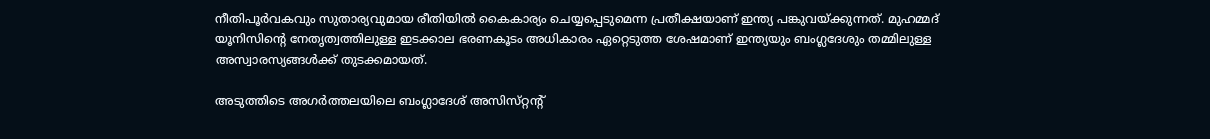നീതിപൂർവകവും സുതാര്യവുമായ രീതിയിൽ കൈകാര്യം ചെയ്യപ്പെടുമെന്ന പ്രതീക്ഷയാണ് ഇന്ത്യ പങ്കുവയ്ക്കുന്നത്. മുഹമ്മദ് യൂനിസിന്റെ നേതൃത്വത്തിലുള്ള ഇടക്കാല ഭരണകൂടം അധികാരം ഏറ്റെടുത്ത ശേഷമാണ് ഇന്ത്യയും ബംഗ്ലദേശും തമ്മിലുള്ള അസ്വാരസ്യങ്ങൾക്ക് തുടക്കമായത്.

അടുത്തിടെ അഗർത്തലയിലെ ബംഗ്ലാദേശ് അസിസ്‌റ്റന്റ്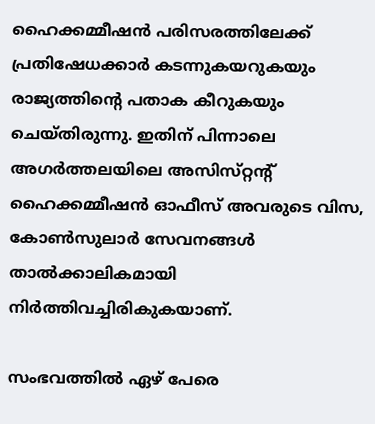ഹൈക്കമ്മീഷൻ പരിസരത്തിലേക്ക് പ്രതിഷേധക്കാർ കടന്നുകയറുകയും രാജ്യത്തിന്റെ പതാക കീറുകയും ചെയ്‌തിരുന്നു. ഇതിന് പിന്നാലെ അഗർത്തലയിലെ അസിസ്‌റ്റന്റ് ഹൈക്കമ്മീഷൻ ഓഫീസ് അവരുടെ വിസ, കോൺസുലാർ സേവനങ്ങൾ താൽക്കാലികമായി നിർത്തിവച്ചിരികുകയാണ്.

സംഭവത്തിൽ ഏഴ് പേരെ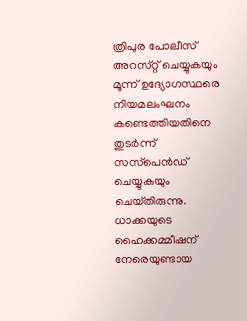ത്രിപുര പോലീസ് അറസ്‌റ്റ് ചെയ്യുകയും മൂന്ന് ഉദ്യോഗസ്ഥരെ നിയമലംഘനം കണ്ടെത്തിയതിനെ തുടർന്ന് സസ്‌പെൻഡ് ചെയ്യുകയും ചെയ്‌തിരുന്നു. ധാക്കയുടെ ഹൈക്കമ്മീഷന് നേരെയുണ്ടായ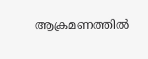ആക്രമണത്തിൽ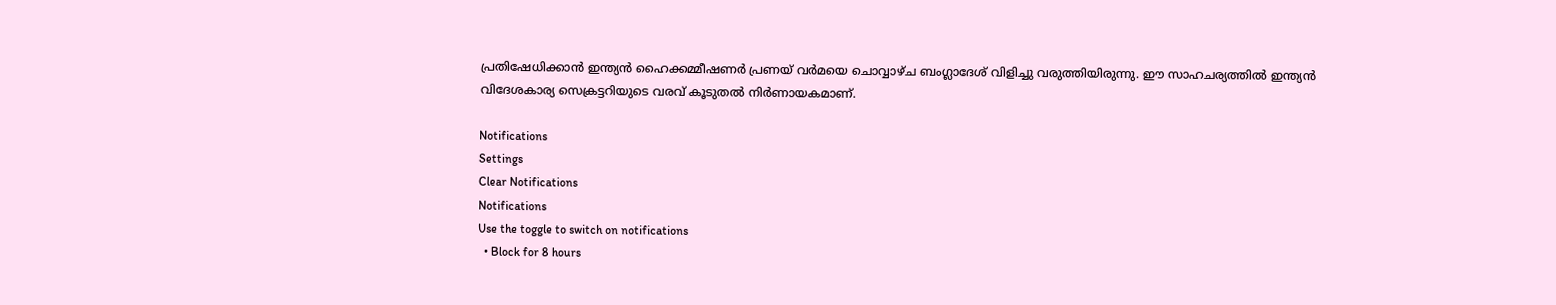പ്രതിഷേധിക്കാൻ ഇന്ത്യൻ ഹൈക്കമ്മീഷണർ പ്രണയ് വർമയെ ചൊവ്വാഴ്‌ച ബംഗ്ലാദേശ് വിളിച്ചു വരുത്തിയിരുന്നു. ഈ സാഹചര്യത്തിൽ ഇന്ത്യൻ വിദേശകാര്യ സെക്രട്ടറിയുടെ വരവ് കൂടുതൽ നിർണായകമാണ്.

Notifications
Settings
Clear Notifications
Notifications
Use the toggle to switch on notifications
  • Block for 8 hours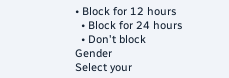• Block for 12 hours
  • Block for 24 hours
  • Don't block
Gender
Select your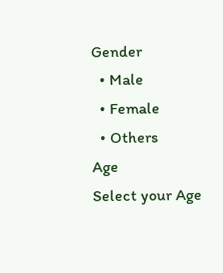Gender
  • Male
  • Female
  • Others
Age
Select your Age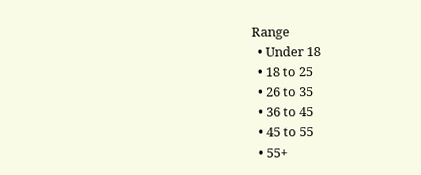Range
  • Under 18
  • 18 to 25
  • 26 to 35
  • 36 to 45
  • 45 to 55
  • 55+